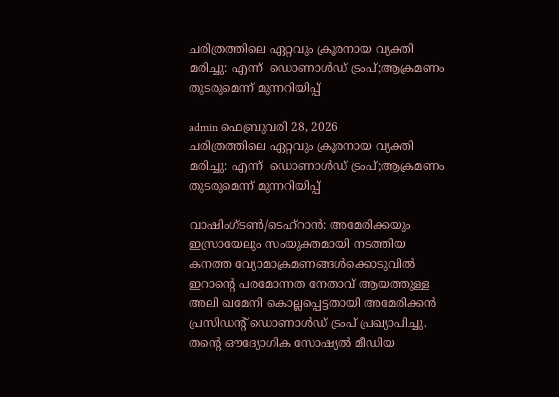ചരിത്രത്തിലെ ഏറ്റവും ക്രൂരനായ വ്യക്തി മരിച്ചു: എന്ന്  ഡൊണാൾഡ് ട്രംപ്;ആക്രമണം തുടരുമെന്ന് മുന്നറിയിപ്പ്

admin ഫെബ്രുവരി 28, 2026
ചരിത്രത്തിലെ ഏറ്റവും ക്രൂരനായ വ്യക്തി മരിച്ചു: എന്ന്  ഡൊണാൾഡ് ട്രംപ്;ആക്രമണം തുടരുമെന്ന് മുന്നറിയിപ്പ്

വാഷിംഗ്ടൺ/ടെഹ്‌റാൻ: അമേരിക്കയും ഇസ്രായേലും സംയുക്തമായി നടത്തിയ കനത്ത വ്യോമാക്രമണങ്ങൾക്കൊടുവിൽ ഇറാന്റെ പരമോന്നത നേതാവ് ആയത്തുള്ള അലി ഖമേനി കൊല്ലപ്പെട്ടതായി അമേരിക്കൻ പ്രസിഡന്റ് ഡൊണാൾഡ് ട്രംപ് പ്രഖ്യാപിച്ചു. തന്റെ ഔദ്യോഗിക സോഷ്യൽ മീഡിയ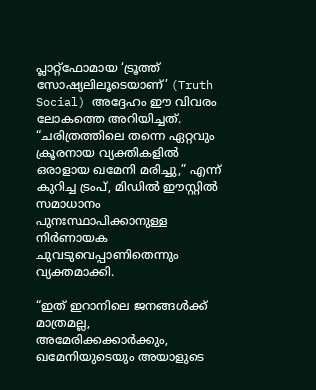പ്ലാറ്റ്‌ഫോമായ ‘ട്രൂത്ത് സോഷ്യലിലൂടെയാണ്’ (Truth Social) അദ്ദേഹം ഈ വിവരം ലോകത്തെ അറിയിച്ചത്. “ചരിത്രത്തിലെ തന്നെ ഏറ്റവും ക്രൂരനായ വ്യക്തികളിൽ ഒരാളായ ഖമേനി മരിച്ചു,” എന്ന് കുറിച്ച ട്രംപ്, മിഡിൽ ഈസ്റ്റിൽ സമാധാനം പുനഃസ്ഥാപിക്കാനുള്ള നിർണായക ചുവടുവെപ്പാണിതെന്നും വ്യക്തമാക്കി.

“ഇത് ഇറാനിലെ ജനങ്ങൾക്ക് മാത്രമല്ല, അമേരിക്കക്കാർക്കും, ഖമേനിയുടെയും അയാളുടെ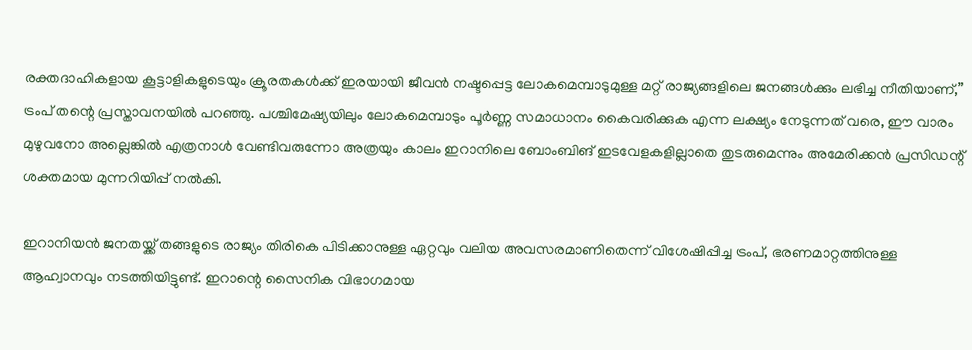രക്തദാഹികളായ കൂട്ടാളികളുടെയും ക്രൂരതകൾക്ക് ഇരയായി ജീവൻ നഷ്ടപ്പെട്ട ലോകമെമ്പാടുമുള്ള മറ്റ് രാജ്യങ്ങളിലെ ജനങ്ങൾക്കും ലഭിച്ച നീതിയാണ്,” ട്രംപ് തന്റെ പ്രസ്താവനയിൽ പറഞ്ഞു. പശ്ചിമേഷ്യയിലും ലോകമെമ്പാടും പൂർണ്ണ സമാധാനം കൈവരിക്കുക എന്ന ലക്ഷ്യം നേടുന്നത് വരെ, ഈ വാരം മുഴുവനോ അല്ലെങ്കിൽ എത്രനാൾ വേണ്ടിവരുന്നോ അത്രയും കാലം ഇറാനിലെ ബോംബിങ് ഇടവേളകളില്ലാതെ തുടരുമെന്നും അമേരിക്കൻ പ്രസിഡന്റ് ശക്തമായ മുന്നറിയിപ്പ് നൽകി.

ഇറാനിയൻ ജനതയ്ക്ക് തങ്ങളുടെ രാജ്യം തിരികെ പിടിക്കാനുള്ള ഏറ്റവും വലിയ അവസരമാണിതെന്ന് വിശേഷിപ്പിച്ച ട്രംപ്, ഭരണമാറ്റത്തിനുള്ള ആഹ്വാനവും നടത്തിയിട്ടുണ്ട്. ഇറാന്റെ സൈനിക വിഭാഗമായ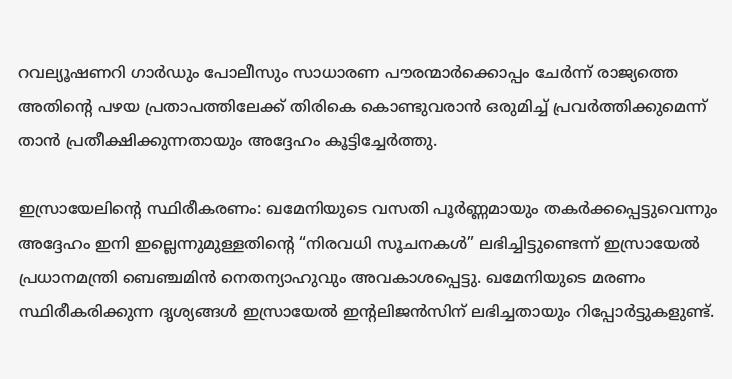റവല്യൂഷണറി ഗാർഡും പോലീസും സാധാരണ പൗരന്മാർക്കൊപ്പം ചേർന്ന് രാജ്യത്തെ അതിന്റെ പഴയ പ്രതാപത്തിലേക്ക് തിരികെ കൊണ്ടുവരാൻ ഒരുമിച്ച് പ്രവർത്തിക്കുമെന്ന് താൻ പ്രതീക്ഷിക്കുന്നതായും അദ്ദേഹം കൂട്ടിച്ചേർത്തു.

ഇസ്രായേലിന്റെ സ്ഥിരീകരണം: ഖമേനിയുടെ വസതി പൂർണ്ണമായും തകർക്കപ്പെട്ടുവെന്നും അദ്ദേഹം ഇനി ഇല്ലെന്നുമുള്ളതിൻ്റെ “നിരവധി സൂചനകൾ” ലഭിച്ചിട്ടുണ്ടെന്ന് ഇസ്രായേൽ പ്രധാനമന്ത്രി ബെഞ്ചമിൻ നെതന്യാഹുവും അവകാശപ്പെട്ടു. ഖമേനിയുടെ മരണം സ്ഥിരീകരിക്കുന്ന ദൃശ്യങ്ങൾ ഇസ്രായേൽ ഇൻ്റലിജൻസിന് ലഭിച്ചതായും റിപ്പോർട്ടുകളുണ്ട്.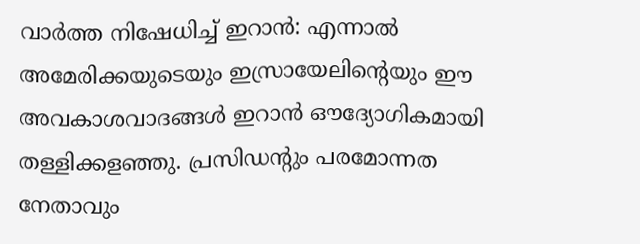വാർത്ത നിഷേധിച്ച് ഇറാൻ: എന്നാൽ അമേരിക്കയുടെയും ഇസ്രായേലിൻ്റെയും ഈ അവകാശവാദങ്ങൾ ഇറാൻ ഔദ്യോഗികമായി തള്ളിക്കളഞ്ഞു. പ്രസിഡന്റും പരമോന്നത നേതാവും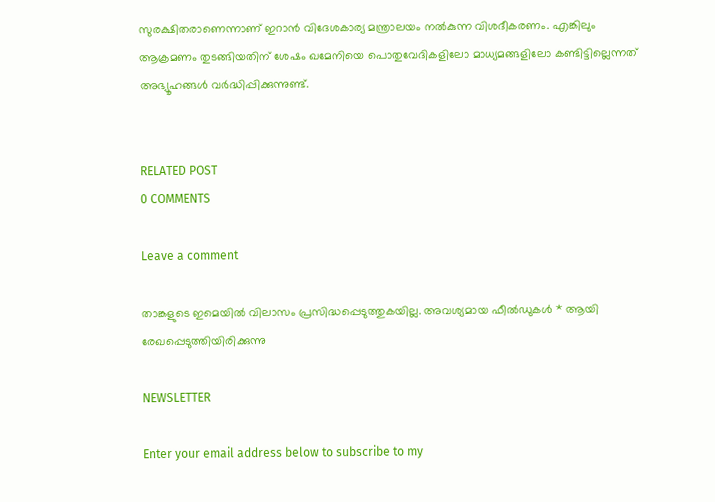സുരക്ഷിതരാണെന്നാണ് ഇറാൻ വിദേശകാര്യ മന്ത്രാലയം നൽകുന്ന വിശദീകരണം. എങ്കിലും ആക്രമണം തുടങ്ങിയതിന് ശേഷം ഖമേനിയെ പൊതുവേദികളിലോ മാധ്യമങ്ങളിലോ കണ്ടിട്ടില്ലെന്നത് അഭ്യൂഹങ്ങൾ വർദ്ധിപ്പിക്കുന്നുണ്ട്.


RELATED POST
0 COMMENTS

Leave a comment

താങ്കളുടെ ഇമെയില്‍ വിലാസം പ്രസിദ്ധപ്പെടുത്തുകയില്ല. അവശ്യമായ ഫീല്‍ഡുകള്‍ * ആയി രേഖപ്പെടുത്തിയിരിക്കുന്നു

NEWSLETTER

Enter your email address below to subscribe to my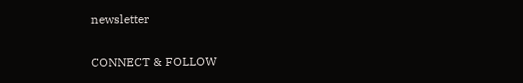newsletter

CONNECT & FOLLOW